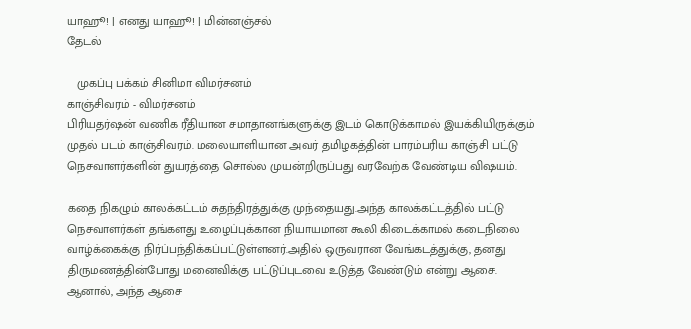யாஹூ! | எனது யாஹூ! | மின்னஞ்சல்
தேடல்

   முகப்பு பக்கம் சினிமா விமர்சனம்
காஞ்சிவரம் - விமர்சனம்
பிரியதர்ஷன் வணிக ரீதியான சமாதானங்களுக்கு இடம் கொடுக்காமல் இயக்கியிருக்கும் முதல் படம் காஞ்சிவரம். மலையாளியான அவர் தமிழகத்தின் பாரம்பரிய காஞ்சி பட்டு நெசவாளர்களின் துயரத்தை சொல்ல முயன்றிருப்பது வரவேற்க வேண்டிய விஷயம்.

கதை நிகழும் காலக்கட்டம் சுதந்திரத்துக்கு முந்தையது.அந்த காலக்கட்டத்தில் பட்டு நெசவாளர்கள் தங்களது உழைப்புக்கான நியாயமான கூலி கிடைக்காமல் கடைநிலை வாழ்க்கைக்கு நிர்ப்பந்திக்கப்பட்டுள்ளனர்.அதில் ஒருவரான வேங்கடத்துக்கு, தனது திருமணத்தின்போது மனைவிக்கு பட்டுப்புடவை உடுத்த வேண்டும் என்று ஆசை. ஆனால், அந்த ஆசை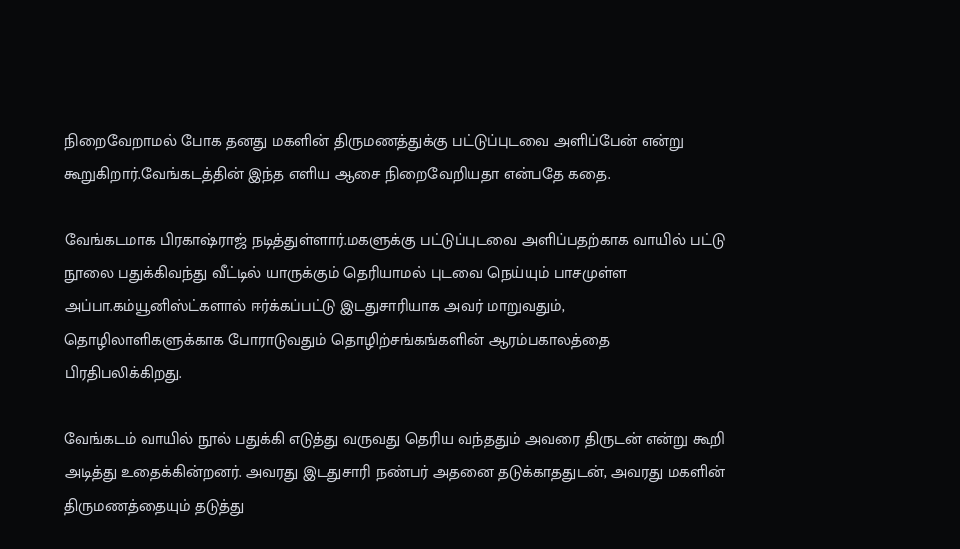நிறைவேறாம‌ல் போக தனது மகளின் திருமணத்துக்கு பட்டுப்புடவை அளிப்பேன் என்று கூறுகிறார்.வேங்கடத்தின் இந்த எளிய ஆசை நிறைவேறியதா என்பதே கதை.

வேங்கடமாக பிரகாஷ்ரா‌ஜ் நடித்துள்ளார்.மகளுக்கு பட்டுப்புடவை அளிப்பதற்காக வாயில் பட்டு நூலை பதுக்கிவந்து வீட்டில் யாருக்கும் தெ‌ரியாமல் புடவை நெய்யும் பாசமுள்ள அப்பா.கம்யூனிஸ்ட்களால் ஈர்க்கப்பட்டு இடதுசா‌ரியாக அவர் மாறுவதும், தொழிலாளிகளுக்காக போராடுவதும் தொழிற்சங்கங்களின் ஆரம்பகாலத்தை பிரதிபலிக்கிறது.

வேங்கடம் வாயில் நூல் பதுக்கி எடுத்து வருவது தெ‌ரிய வந்ததும் அவரை திருடன் என்று கூறி அடித்து உதைக்கின்றனர். அவரது இடதுசா‌ரி நண்பர் அதனை தடுக்காததுடன், அவரது மகளின் திருமணத்தையும் தடுத்து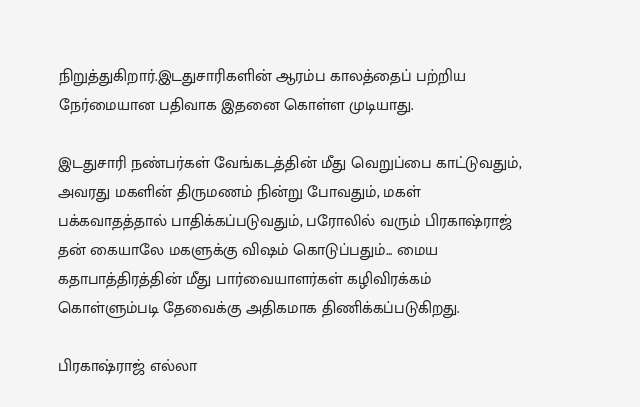நிறுத்துகிறார்.இடதுசா‌ரிகளின் ஆரம்ப காலத்தைப் பற்றிய நேர்மையான பதிவாக இதனை கொள்ள முடியாது.

இடதுசா‌ரி நண்பர்கள் வேங்கடத்தின் மீது வெறுப்பை காட்டுவதும், அவரது மகளின் திருமணம் நின்று போவதும், மகள் பக்கவாதத்தால் பாதிக்கப்படுவதும், பரோலில் வரும் பிரகாஷ்ரா‌ஜ் தன் கையாலே மகளுக்கு விஷம் கொடுப்பதும்... மைய கதாபாத்திரத்தின் மீது பார்வையாளர்கள் கழிவிரக்கம் கொள்ளும்படி தேவைக்கு அதிகமாக திணிக்கப்படுகிறது.

பிரகாஷ்ரா‌ஜ் எல்லா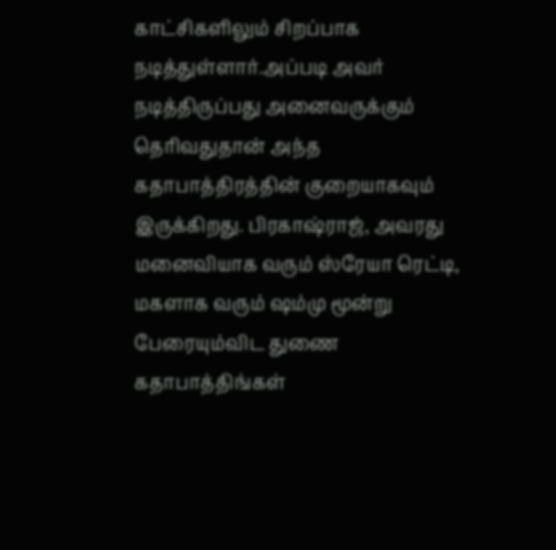காட்சிகளிலும் சிறப்பாக நடித்துள்ளார்.அப்படி அவர் நடித்திருப்பது அனைவருக்கும் தெ‌ரிவதுதான் அந்த கதாபாத்திரத்தின் குறையாகவும் இருக்கிறது. பிரகாஷ்ரா‌ஜ், அவரது மனைவியாக வரும் ஸ்ரேயா ரெட்டி, மகளாக வரும் ஷம்மு மூன்று பேரையும்விட துணை கதாபாத்திங்கள்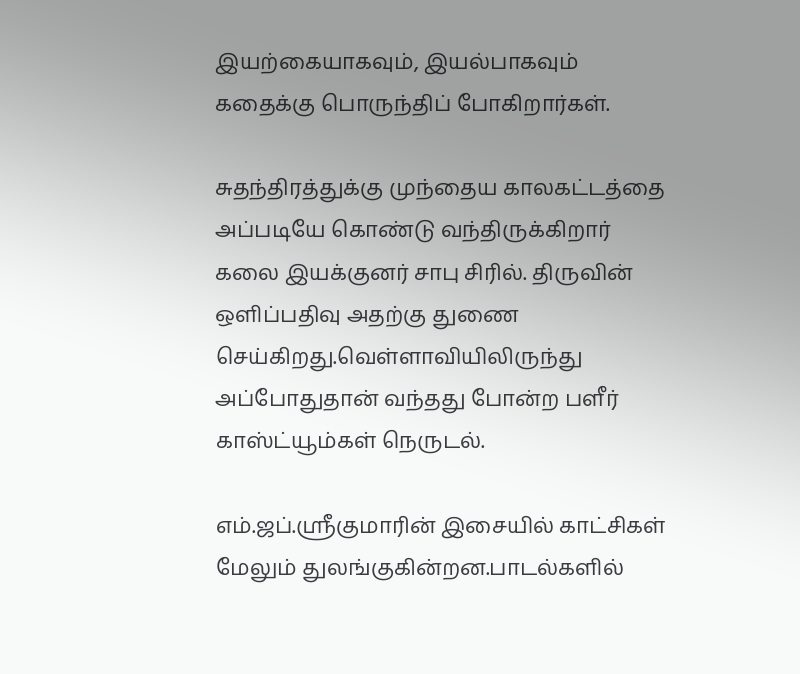இயற்கையாகவும், இயல்பாகவும் கதைக்கு பொருந்திப் போகிறார்கள்.

சுதந்திரத்துக்கு முந்தைய காலகட்டத்தை அப்படியே கொண்டு வந்திருக்கிறார் கலை இயக்குனர் சாபு சி‌ரில். திருவின் ஒளிப்பதிவு அதற்கு துணை செய்கிறது.வெள்ளாவியிலிருந்து அப்போதுதான் வந்தது போன்ற பளீர் காஸ்ட்யூம்கள் நெருடல்.

எம்.ஜப்.ஸ்ரீகுமா‌ரின் இசையில் காட்சிகள் மேலும் துலங்குகின்றன.பாடல்களில்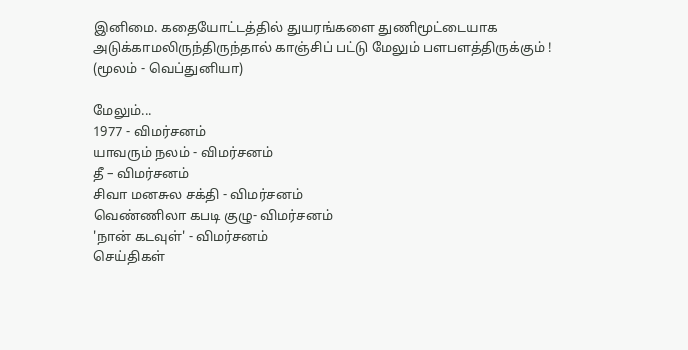இனிமை. கதையோட்டத்தில் துயரங்களை துணிமூட்டையாக அடுக்காமலிருந்திருந்தால் காஞ்சிப் பட்டு மேலும் பளபளத்திருக்கும் !
(மூலம் - வெப்துனியா)

மேலும்...
1977 - விமர்சனம்
யாவரும் நலம் - விமர்சனம்
தீ – விமர்சனம்
சிவா மனசுல சக்தி - விமர்சனம்
வெண்ணிலா கபடி குழு- விமர்சனம்
'நான் கடவுள்' - விமர்சனம்
செய்திகள்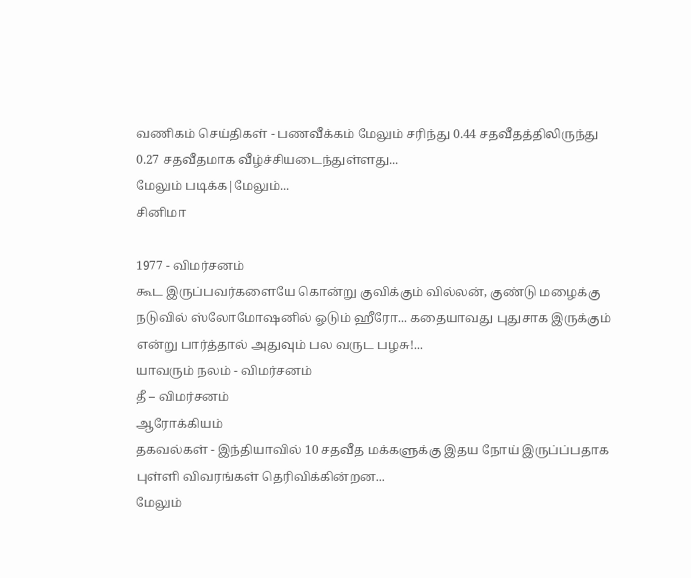வணிகம் செய்திகள் - பணவீக்கம் மேலும் சரிந்து 0.44 சதவீதத்திலிருந்து 0.27 சதவீதமாக வீழ்ச்சியடைந்துள்ளது...
மேலும் படிக்க|மேலும்...
சினிமா

1977 - விமர்சனம்
கூட இருப்பவர்களையே கொன்று குவிக்கும் வில்லன், குண்டு மழைக்கு நடுவில் ஸ்லோமோஷனில் ஓடும் ஹீரோ... கதையாவது புதுசாக இருக்கும் என்று பார்த்தால் அதுவும் பல வருட பழசு!...
யாவரும் நலம் - விமர்சனம்
தீ – விமர்சனம்
ஆரோக்கியம்
தகவல்கள் - இந்தியாவில் 10 சதவீத மக்களுக்கு இதய நோய் இருப்ப்பதாக புள்ளி விவரங்கள் தெரிவிக்கின்றன...
மேலும்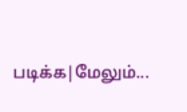படிக்க|மேலும்...